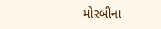મોરબીના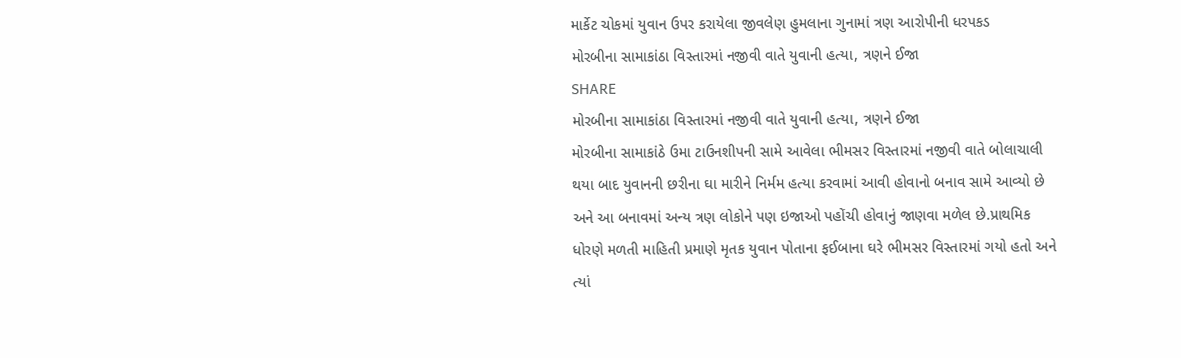માર્કેટ ચોકમાં યુવાન ઉપર કરાયેલા જીવલેણ હુમલાના ગુનામાં ત્રણ આરોપીની ધરપકડ
મોરબીના સામાકાંઠા વિસ્તારમાં નજીવી વાતે યુવાની હત્યા, ત્રણને ઈજા
SHARE
મોરબીના સામાકાંઠા વિસ્તારમાં નજીવી વાતે યુવાની હત્યા, ત્રણને ઈજા
મોરબીના સામાકાંઠે ઉમા ટાઉનશીપની સામે આવેલા ભીમસર વિસ્તારમાં નજીવી વાતે બોલાચાલી થયા બાદ યુવાનની છરીના ઘા મારીને નિર્મમ હત્યા કરવામાં આવી હોવાનો બનાવ સામે આવ્યો છે અને આ બનાવમાં અન્ય ત્રણ લોકોને પણ ઇજાઓ પહોંચી હોવાનું જાણવા મળેલ છે.પ્રાથમિક ધોરણે મળતી માહિતી પ્રમાણે મૃતક યુવાન પોતાના ફઈબાના ઘરે ભીમસર વિસ્તારમાં ગયો હતો અને ત્યાં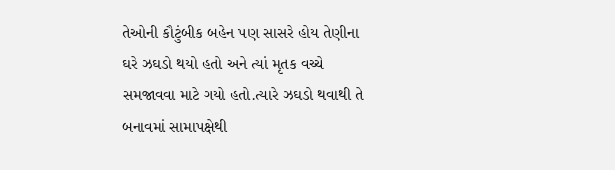તેઓની કૌટુંબીક બહેન પણ સાસરે હોય તેણીના ઘરે ઝઘડો થયો હતો અને ત્યાં મૃતક વચ્ચે સમજાવવા માટે ગયો હતો.ત્યારે ઝઘડો થવાથી તે બનાવમાં સામાપક્ષેથી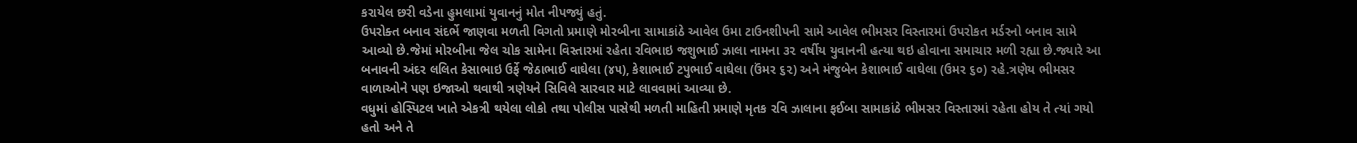કરાયેલ છરી વડેના હુમલામાં યુવાનનું મોત નીપજ્યું હતું.
ઉપરોક્ત બનાવ સંદર્ભે જાણવા મળતી વિગતો પ્રમાણે મોરબીના સામાકાંઠે આવેલ ઉમા ટાઉનશીપની સામે આવેલ ભીમસર વિસ્તારમાં ઉપરોકત મર્ડરનો બનાવ સામે આવ્યો છે.જેમાં મોરબીના જેલ ચોક સામેના વિસ્તારમાં રહેતા રવિભાઇ જશુભાઈ ઝાલા નામના ૩૨ વર્ષીય યુવાનની હત્યા થઇ હોવાના સમાચાર મળી રહ્યા છે.જ્યારે આ બનાવની અંદર લલિત કેસાભાઇ ઉર્ફે જેઠાભાઈ વાઘેલા (૪૫), કેશાભાઈ ટપુભાઈ વાઘેલા (ઉંમર ૬૨) અને મંજુબેન કેશાભાઈ વાઘેલા (ઉમર ૬૦) રહે.ત્રણેય ભીમસર વાળાઓને પણ ઇજાઓ થવાથી ત્રણેયને સિવિલે સારવાર માટે લાવવામાં આવ્યા છે.
વધુમાં હોસ્પિટલ ખાતે એકત્રી થયેલા લોકો તથા પોલીસ પાસેથી મળતી માહિતી પ્રમાણે મૃતક રવિ ઝાલાના ફઈબા સામાકાંઠે ભીમસર વિસ્તારમાં રહેતા હોય તે ત્યાં ગયો હતો અને તે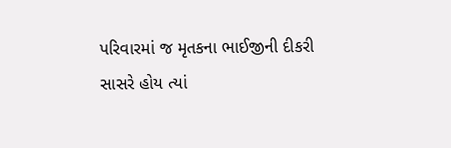પરિવારમાં જ મૃતકના ભાઈજીની દીકરી સાસરે હોય ત્યાં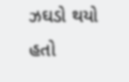ઝઘડો થયો હતો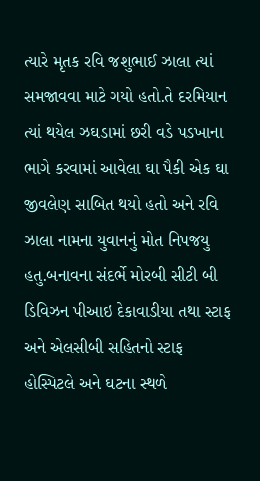ત્યારે મૃતક રવિ જશુભાઈ ઝાલા ત્યાં સમજાવવા માટે ગયો હતો.તે દરમિયાન ત્યાં થયેલ ઝઘડામાં છરી વડે પડખાના ભાગે કરવામાં આવેલા ઘા પૈકી એક ઘા જીવલેણ સાબિત થયો હતો અને રવિ ઝાલા નામના યુવાનનું મોત નિપજયુ હતુ.બનાવના સંદર્ભે મોરબી સીટી બી ડિવિઝન પીઆઇ દેકાવાડીયા તથા સ્ટાફ અને એલસીબી સહિતનો સ્ટાફ હોસ્પિટલે અને ઘટના સ્થળે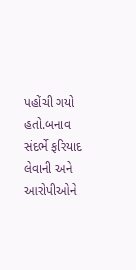પહોંચી ગયો હતો.બનાવ સંદર્ભે ફરિયાદ લેવાની અને આરોપીઓને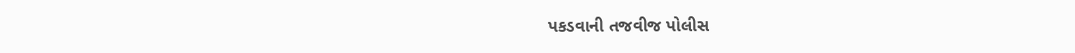પકડવાની તજવીજ પોલીસ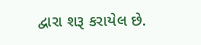દ્વારા શરૂ કરાયેલ છે.